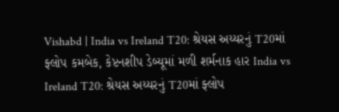Vishabd | India vs Ireland T20: શ્રેયસ અય્યરનું T20માં ફ્લોપ કમબેક, કેપ્ટનશીપ ડેબ્યૂમાં મળી શર્મનાક હાર India vs Ireland T20: શ્રેયસ અય્યરનું T20માં ફ્લોપ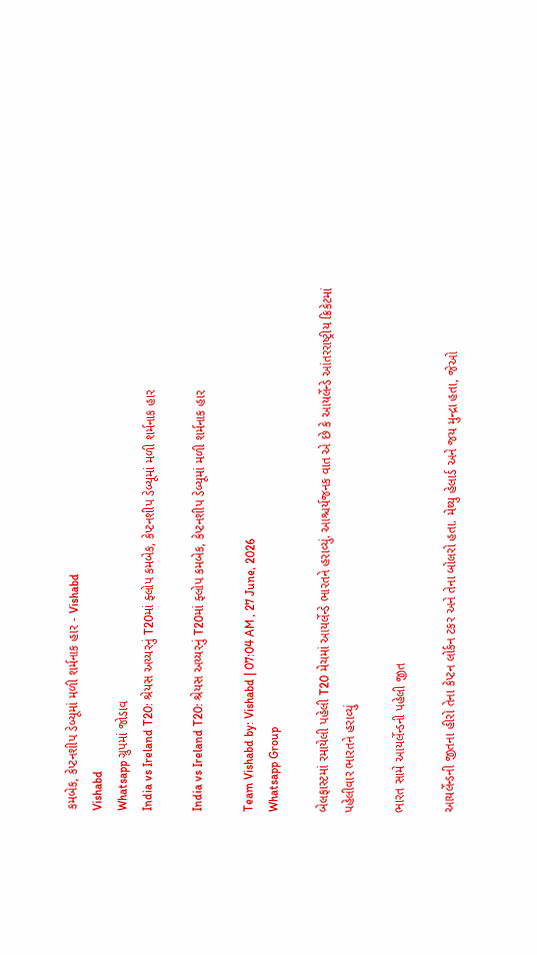કમબેક, કેપ્ટનશીપ ડેબ્યૂમાં મળી શર્મનાક હાર - Vishabd
Vishabd
Whatsapp ગ્રુપમાં જોડાવ
India vs Ireland T20: શ્રેયસ અય્યરનું T20માં ફ્લોપ કમબેક, કેપ્ટનશીપ ડેબ્યૂમાં મળી શર્મનાક હાર

India vs Ireland T20: શ્રેયસ અય્યરનું T20માં ફ્લોપ કમબેક, કેપ્ટનશીપ ડેબ્યૂમાં મળી શર્મનાક હાર

Team Vishabd by: Vishabd | 07:04 AM , 27 June, 2026
Whatsapp Group

બેલફાસ્ટમાં રમાયેલી પહેલી T20 મેચમાં આયર્લેન્ડે ભારતને હરાવ્યું. આશ્ચર્યજનક વાત એ છે કે આયર્લેન્ડે આંતરરાષ્ટ્રીય ક્રિકેટમાં પહેલીવાર ભારતને હરાવ્યું

ભારત સામે આયર્લેન્ડની પહેલી જીત

આયર્લેન્ડની જીતના હીરો તેના કેપ્ટન લોર્કન ટકર અને તેના બોલરો હતા. મેથ્યુ હેલાર્ડ અને જય મુન્દ્રા હતા, જેઓ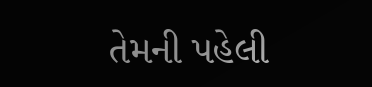તેમની પહેલી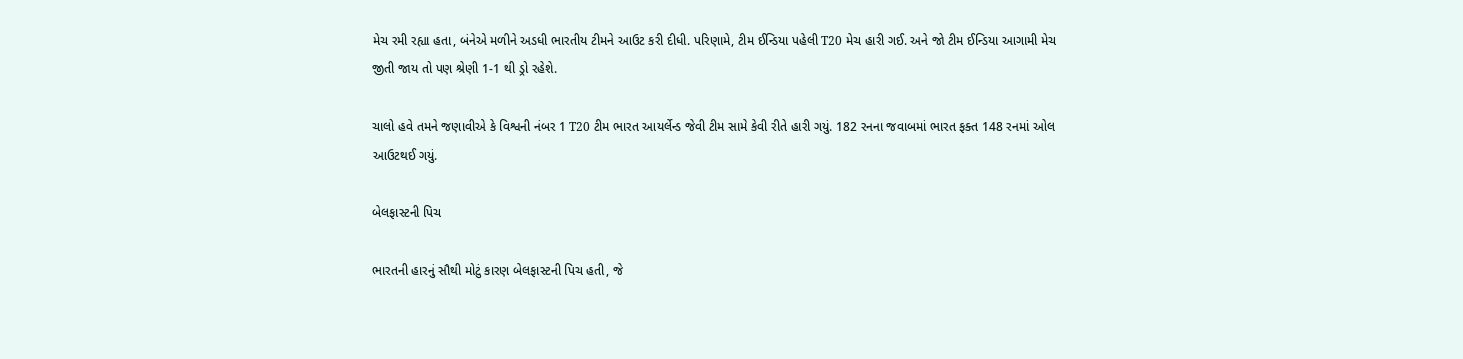મેચ રમી રહ્યા હતા, બંનેએ મળીને અડધી ભારતીય ટીમને આઉટ કરી દીધી. પરિણામે, ટીમ ઈન્ડિયા પહેલી T20 મેચ હારી ગઈ. અને જો ટીમ ઈન્ડિયા આગામી મેચ જીતી જાય તો પણ શ્રેણી 1-1 થી ડ્રો રહેશે.

ચાલો હવે તમને જણાવીએ કે વિશ્વની નંબર 1 T20 ટીમ ભારત આયર્લેન્ડ જેવી ટીમ સામે કેવી રીતે હારી ગયું. 182 રનના જવાબમાં ભારત ફક્ત 148 રનમાં ઓલ આઉટથઈ ગયું.

બેલફાસ્ટની પિચ

ભારતની હારનું સૌથી મોટું કારણ બેલફાસ્ટની પિચ હતી, જે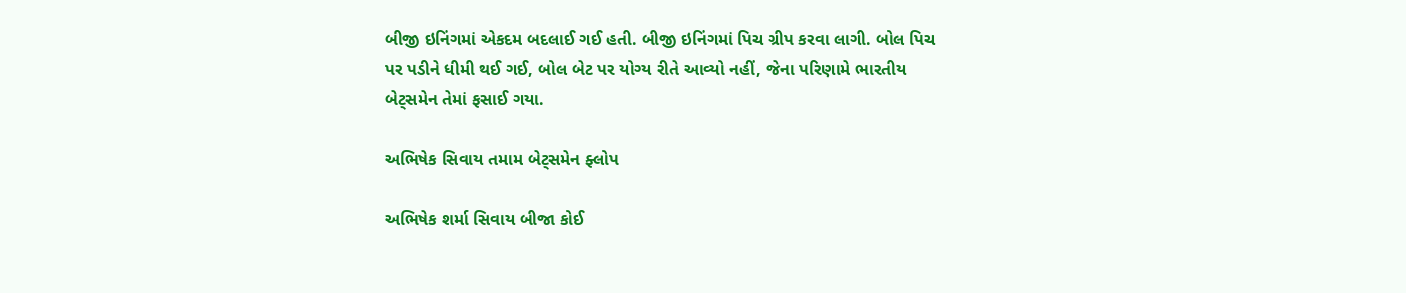બીજી ઇનિંગમાં એકદમ બદલાઈ ગઈ હતી. બીજી ઇનિંગમાં પિચ ગ્રીપ કરવા લાગી. બોલ પિચ પર પડીને ધીમી થઈ ગઈ, બોલ બેટ પર યોગ્ય રીતે આવ્યો નહીં, જેના પરિણામે ભારતીય બેટ્સમેન તેમાં ફસાઈ ગયા.

અભિષેક સિવાય તમામ બેટ્સમેન ફ્લોપ

અભિષેક શર્મા સિવાય બીજા કોઈ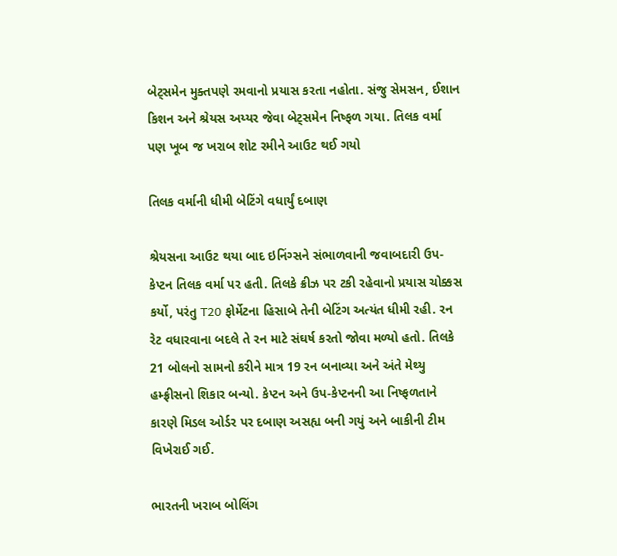બેટ્સમેન મુક્તપણે રમવાનો પ્રયાસ કરતા નહોતા. સંજુ સેમસન, ઈશાન કિશન અને શ્રેયસ અય્યર જેવા બેટ્સમેન નિષ્ફળ ગયા. તિલક વર્મા પણ ખૂબ જ ખરાબ શોટ રમીને આઉટ થઈ ગયો

તિલક વર્માની ધીમી બેટિંગે વધાર્યું દબાણ

શ્રેયસના આઉટ થયા બાદ ઇનિંગ્સને સંભાળવાની જવાબદારી ઉપ-કેપ્ટન તિલક વર્મા પર હતી. તિલકે ક્રીઝ પર ટકી રહેવાનો પ્રયાસ ચોક્કસ કર્યો, પરંતુ T20 ફોર્મેટના હિસાબે તેની બેટિંગ અત્યંત ધીમી રહી. રન રેટ વધારવાના બદલે તે રન માટે સંઘર્ષ કરતો જોવા મળ્યો હતો. તિલકે 21 બોલનો સામનો કરીને માત્ર 19 રન બનાવ્યા અને અંતે મેથ્યુ હમ્ફ્રીસનો શિકાર બન્યો. કેપ્ટન અને ઉપ-કેપ્ટનની આ નિષ્ફળતાને કારણે મિડલ ઓર્ડર પર દબાણ અસહ્ય બની ગયું અને બાકીની ટીમ વિખેરાઈ ગઈ.

ભારતની ખરાબ બોલિંગ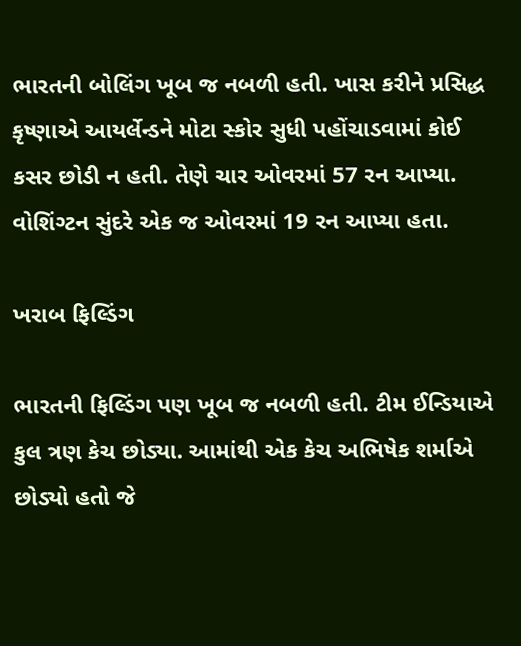ભારતની બોલિંગ ખૂબ જ નબળી હતી. ખાસ કરીને પ્રસિદ્ધ કૃષ્ણાએ આયર્લેન્ડને મોટા સ્કોર સુધી પહોંચાડવામાં કોઈ કસર છોડી ન હતી. તેણે ચાર ઓવરમાં 57 રન આપ્યા. વોશિંગ્ટન સુંદરે એક જ ઓવરમાં 19 રન આપ્યા હતા.

ખરાબ ફિલ્ડિંગ

ભારતની ફિલ્ડિંગ પણ ખૂબ જ નબળી હતી. ટીમ ઈન્ડિયાએ કુલ ત્રણ કેચ છોડ્યા. આમાંથી એક કેચ અભિષેક શર્માએ છોડ્યો હતો જે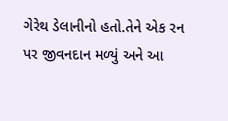ગેરેથ ડેલાનીનો હતો.તેને એક રન પર જીવનદાન મળ્યું અને આ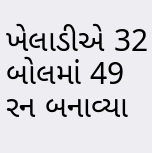ખેલાડીએ 32 બોલમાં 49 રન બનાવ્યા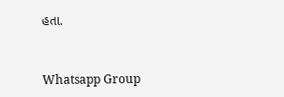હતા.


Whatsapp Group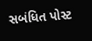સબંધિત પોસ્ટ